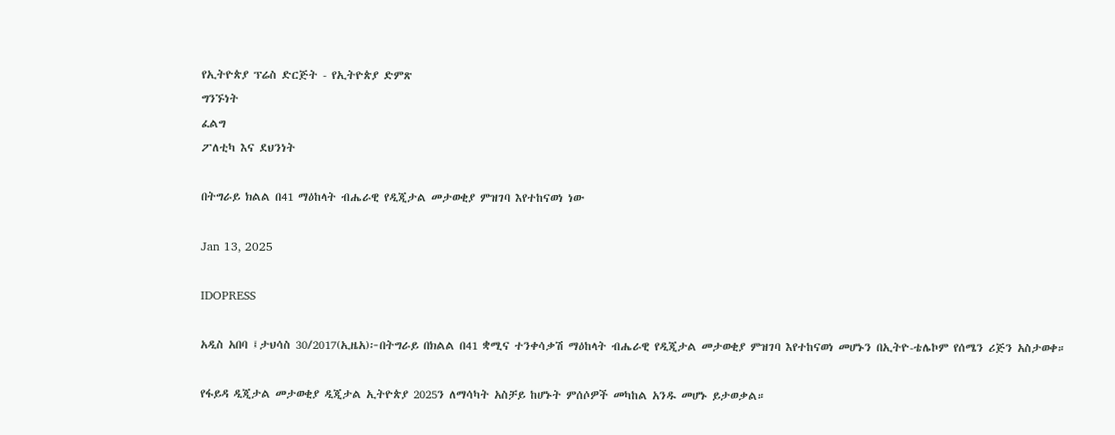የኢትዮጵያ ፕሬስ ድርጅት - የኢትዮጵያ ድምጽ
ግንኙነት
ፈልግ
ፖለቲካ እና ደህንነት

በትግራይ ክልል በ41 ማዕከላት ብሔራዊ የዲጂታል መታወቂያ ምዝገባ እየተከናወነ ነው

Jan 13, 2025

IDOPRESS

አዲስ አበባ ፤ታህሳስ 30/2017(ኢዜአ)፦በትግራይ በክልል በ41 ቋሚና ተንቀሳቃሽ ማዕከላት ብሔራዊ የዲጂታል መታወቂያ ምዝገባ እየተከናወነ መሆኑን በኢትዮ-ቴሌኮም የሰሜን ሪጅን አስታወቀ።

የፋይዳ ዲጂታል መታወቂያ ዲጂታል ኢትዮጵያ 2025ን ለማሳካት አስቻይ ከሆኑት ምሰሶዎች መካከል አንዱ መሆኑ ይታወቃል።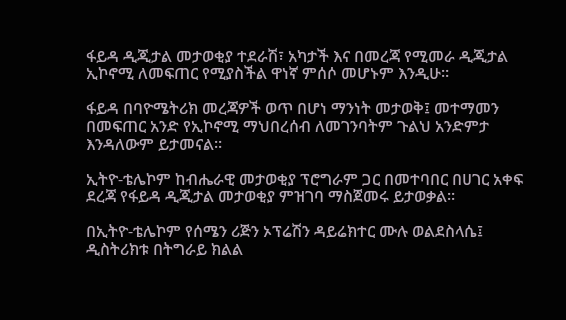ፋይዳ ዲጂታል መታወቂያ ተደራሽ፣ አካታች እና በመረጃ የሚመራ ዲጂታል ኢኮኖሚ ለመፍጠር የሚያስችል ዋነኛ ምሰሶ መሆኑም እንዲሁ።

ፋይዳ በባዮሜትሪክ መረጃዎች ወጥ በሆነ ማንነት መታወቅ፤ መተማመን በመፍጠር አንድ የኢኮኖሚ ማህበረሰብ ለመገንባትም ጉልህ አንድምታ እንዳለውም ይታመናል፡፡

ኢትዮ-ቴሌኮም ከብሔራዊ መታወቂያ ፕሮግራም ጋር በመተባበር በሀገር አቀፍ ደረጃ የፋይዳ ዲጂታል መታወቂያ ምዝገባ ማስጀመሩ ይታወቃል፡፡

በኢትዮ-ቴሌኮም የሰሜን ሪጅን ኦፕሬሽን ዳይሬክተር ሙሉ ወልደስላሴ፤ ዲስትሪክቱ በትግራይ ክልል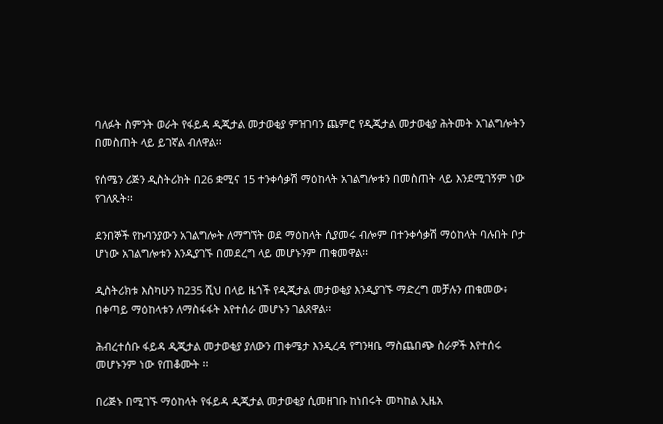ባለፉት ስምንት ወራት የፋይዳ ዲጂታል መታወቂያ ምዝገባን ጨምሮ የዲጂታል መታወቂያ ሕትመት አገልግሎትን በመስጠት ላይ ይገኛል ብለዋል፡፡

የሰሜን ሪጅን ዲስትሪክት በ26 ቋሚና 15 ተንቀሳቃሽ ማዕከላት አገልግሎቱን በመስጠት ላይ እንደሚገኝም ነው የገለጹት፡፡

ደንበኞች የኩባንያውን አገልግሎት ለማግኘት ወደ ማዕከላት ሲያመሩ ብሎም በተንቀሳቃሽ ማዕከላት ባሉበት ቦታ ሆነው አገልግሎቱን እንዲያገኙ በመደረግ ላይ መሆኑንም ጠቁመዋል፡፡

ዲስትሪክቱ እስካሁን ከ235 ሺህ በላይ ዜጎች የዲጂታል መታወቂያ እንዲያገኙ ማድረግ መቻሉን ጠቁመው፥ በቀጣይ ማዕከላቱን ለማስፋፋት እየተሰራ መሆኑን ገልጸዋል፡፡

ሕብረተሰቡ ፋይዳ ዲጂታል መታወቂያ ያለውን ጠቀሜታ እንዲረዳ የግንዛቤ ማስጨበጭ ስራዎች እየተሰሩ መሆኑንም ነው የጠቆሙት ፡፡

በሪጅኑ በሚገኙ ማዕከላት የፋይዳ ዲጂታል መታወቂያ ሲመዘገቡ ከነበሩት መካከል ኢዜአ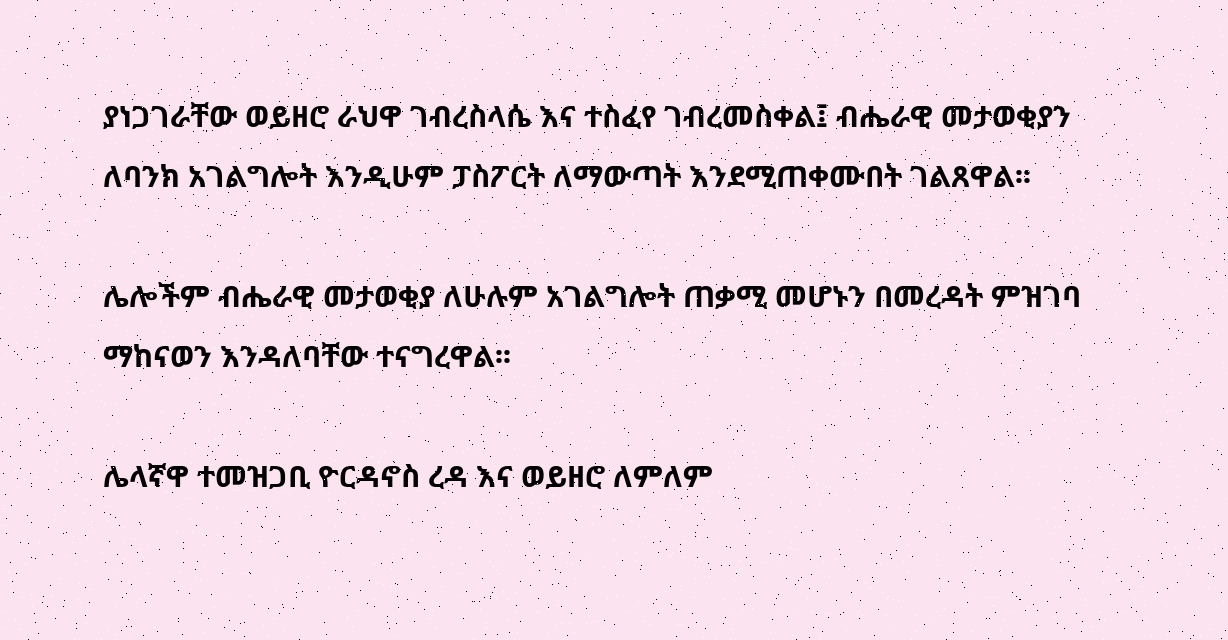ያነጋገራቸው ወይዘሮ ራህዋ ገብረስላሴ እና ተስፈየ ገብረመስቀል፤ ብሔራዊ መታወቂያን ለባንክ አገልግሎት እንዲሁም ፓስፖርት ለማውጣት እንደሚጠቀሙበት ገልጸዋል፡፡

ሌሎችም ብሔራዊ መታወቂያ ለሁሉም አገልግሎት ጠቃሚ መሆኑን በመረዳት ምዝገባ ማከናወን እንዳለባቸው ተናግረዋል፡፡

ሌላኛዋ ተመዝጋቢ ዮርዳኖስ ረዳ እና ወይዘሮ ለምለም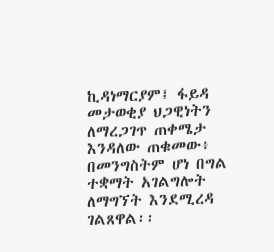ኪዳነማርያም፤ ፋይዳ መታወቂያ ህጋዊነትን ለማረጋገጥ ጠቀሜታ እንዳለው ጠቁመው፥ በመንግስትም ሆነ በግል ተቋማት አገልግሎት ለማግኘት እንደሚረዳ ገልጸዋል፡፡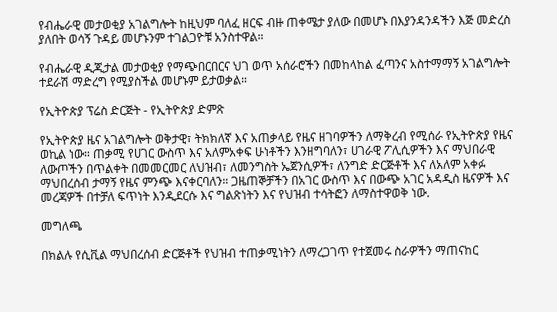የብሔራዊ መታወቂያ አገልግሎት ከዚህም ባለፈ ዘርፍ ብዙ ጠቀሜታ ያለው በመሆኑ በእያንዳንዳችን እጅ መድረስ ያለበት ወሳኝ ጉዳይ መሆኑንም ተገልጋዮቹ አንስተዋል።

የብሔራዊ ዲጂታል መታወቂያ የማጭበርበርና ህገ ወጥ አሰራሮችን በመከላከል ፈጣንና አስተማማኝ አገልግሎት ተደራሽ ማድረግ የሚያስችል መሆኑም ይታወቃል።

የኢትዮጵያ ፕሬስ ድርጅት - የኢትዮጵያ ድምጽ

የኢትዮጵያ ዜና አገልግሎት ወቅታዊ፣ ትክክለኛ እና አጠቃላይ የዜና ዘገባዎችን ለማቅረብ የሚሰራ የኢትዮጵያ የዜና ወኪል ነው። ጠቃሚ የሀገር ውስጥ እና አለምአቀፍ ሁነቶችን እንዘግባለን፣ ሀገራዊ ፖሊሲዎችን እና ማህበራዊ ለውጦችን በጥልቀት በመመርመር ለህዝብ፣ ለመንግስት ኤጀንሲዎች፣ ለንግድ ድርጅቶች እና ለአለም አቀፉ ማህበረሰብ ታማኝ የዜና ምንጭ እናቀርባለን። ጋዜጠኞቻችን በአገር ውስጥ እና በውጭ አገር አዳዲስ ዜናዎች እና መረጃዎች በተቻለ ፍጥነት እንዲደርሱ እና ግልጽነትን እና የህዝብ ተሳትፎን ለማስተዋወቅ ነው.

መግለጫ

በክልሉ የሲቪል ማህበረሰብ ድርጅቶች የህዝብ ተጠቃሚነትን ለማረጋገጥ የተጀመሩ ስራዎችን ማጠናከር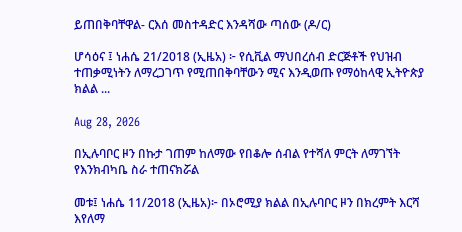ይጠበቅባቸዋል- ርእሰ መስተዳድር እንዳሻው ጣሰው (ዶ/ር)

ሆሳዕና ፤ ነሐሴ 21/2018 (ኢዜአ) ፦ የሲቪል ማህበረሰብ ድርጅቶች የህዝብ ተጠቃሚነትን ለማረጋገጥ የሚጠበቅባቸውን ሚና እንዲወጡ የማዕከላዊ ኢትዮጵያ ክልል ...

Aug 28, 2026

በኢሉባቦር ዞን በኩታ ገጠም ከለማው የበቆሎ ሰብል የተሻለ ምርት ለማገኘት የእንክብካቤ ስራ ተጠናክሯል

መቱ፤ ነሐሴ 11/2018 (ኢዜአ)፦ በኦሮሚያ ክልል በኢሉባቦር ዞን በክረምት እርሻ እየለማ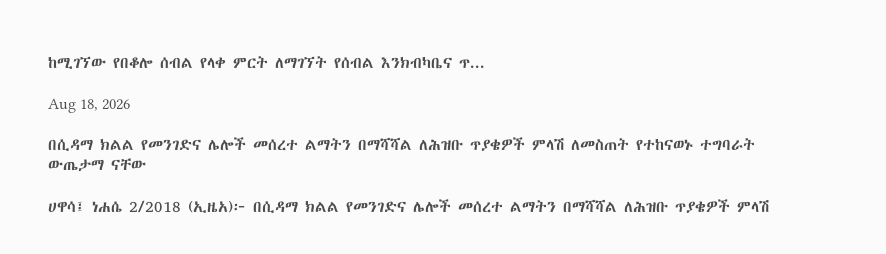ከሚገኘው የበቆሎ ሰብል የላቀ ምርት ለማገኘት የሰብል እንክብካቤና ጥ...

Aug 18, 2026

በሲዳማ ክልል የመንገድና ሌሎች መሰረተ ልማትን በማሻሻል ለሕዝቡ ጥያቄዎች ምላሽ ለመስጠት የተከናወኑ ተግባራት ውጤታማ ናቸው

ሀዋሳ፤ ነሐሴ 2/2018 (ኢዜአ)፦ በሲዳማ ክልል የመንገድና ሌሎች መሰረተ ልማትን በማሻሻል ለሕዝቡ ጥያቄዎች ምላሽ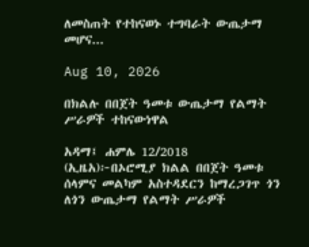ለመስጠት የተከናወኑ ተግባራት ውጤታማ መሆና...

Aug 10, 2026

በክልሉ በበጀት ዓመቱ ውጤታማ የልማት ሥራዎች ተከናውነዋል

አዳማ፤ ሐምሌ 12/2018 (ኢዜአ)፦በኦሮሚያ ክልል በበጀት ዓመቱ ሰላምና መልካም አስተዳደርን ከማረጋገጥ ጎን ለጎን ውጤታማ የልማት ሥራዎች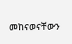መከናወናቸውን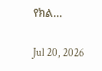የክል...

Jul 20, 2026